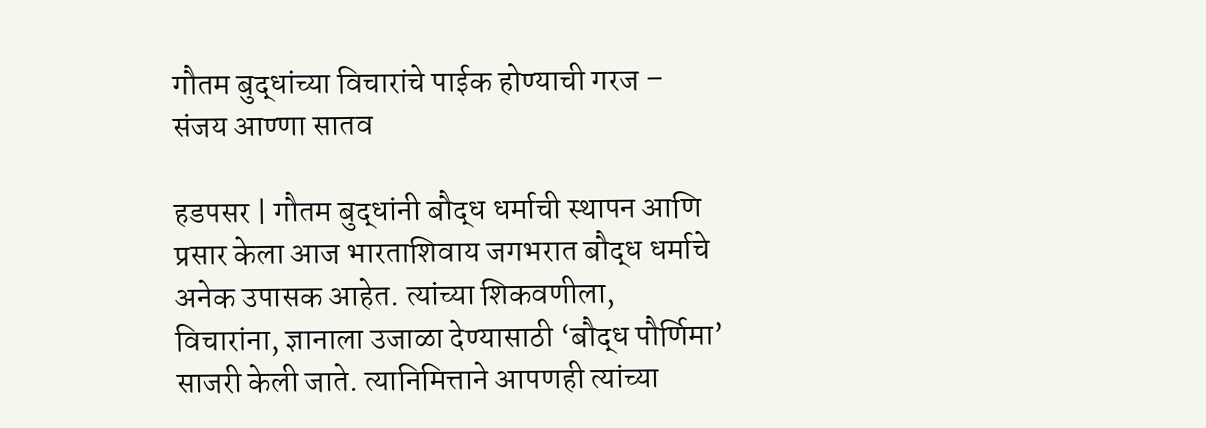गौतम बुद्धांच्या विचारांचे पाईक होण्याची गरज – संजय आण्णा सातव

हडपसर | गौतम बुद्धांनी बौद्ध धर्माची स्थापन आणि प्रसार केला आज भारताशिवाय जगभरात बौद्ध धर्माचे अनेक उपासक आहेत. त्यांच्या शिकवणीला, विचारांना, ज्ञानाला उजाळा देण्यासाठी ‘बौद्ध पौर्णिमा’ साजरी केली जाते. त्यानिमित्ताने आपणही त्यांच्या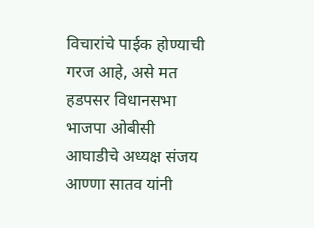विचारांचे पाईक होण्याची गरज आहे, असे मत हडपसर विधानसभा भाजपा ओबीसी आघाडीचे अध्यक्ष संजय आण्णा सातव यांनी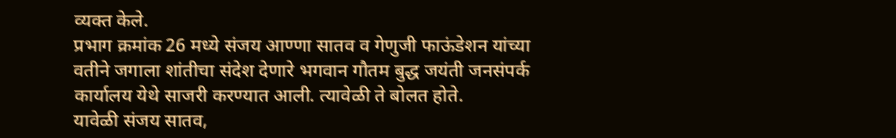व्यक्त केले.
प्रभाग क्रमांक 26 मध्ये संजय आण्णा सातव व गेणुजी फाऊंडेशन यांच्या वतीने जगाला शांतीचा संदेश देणारे भगवान गौतम बुद्ध जयंती जनसंपर्क कार्यालय येथे साजरी करण्यात आली. त्यावेळी ते बोलत होते.
यावेळी संजय सातव,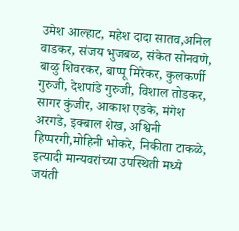उमेश आल्हाट, महेश दादा सातव,अनिल वाडकर, संजय भुजबळ, संकेत सोनवणे, बाळु शिवरकर, बाप्पू मिरेकर, कुलकर्णी गुरुजी, देशपांडे गुरुजी, विशाल तोडकर, सागर कुंजीर, आकाश एडके, मंगेश अरगडे, इक्बाल शेख, अश्विनी हिप्परगी,मोहिनी भोकरे, निकीता टाकळे, इत्यादी मान्यवरांच्या उपस्थिती मध्ये जयंती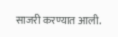साजरी करण्यात आली.